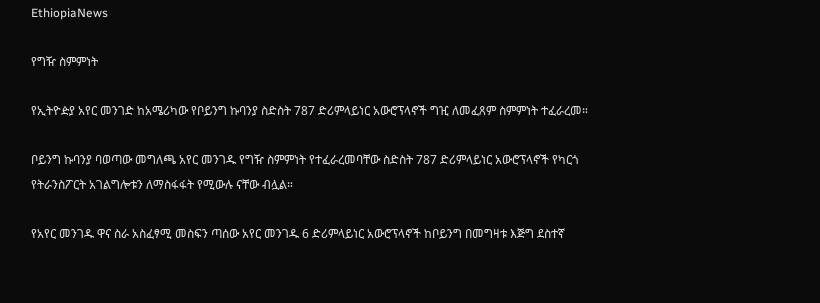EthiopiaNews

የግዥ ስምምነት

የኢትዮዽያ አየር መንገድ ከአሜሪካው የቦይንግ ኩባንያ ስድስት 787 ድሪምላይነር አውሮፕላኖች ግዢ ለመፈጸም ስምምነት ተፈራረመ።

ቦይንግ ኩባንያ ባወጣው መግለጫ አየር መንገዱ የግዥ ስምምነት የተፈራረመባቸው ስድስት 787 ድሪምላይነር አውሮፕላኖች የካርጎ የትራንስፖርት አገልግሎቱን ለማስፋፋት የሚውሉ ናቸው ብሏል።

የአየር መንገዱ ዋና ስራ አስፈፃሚ መስፍን ጣሰው አየር መንገዱ 6 ድሪምላይነር አውሮፕላኖች ከቦይንግ በመግዛቱ እጅግ ደስተኛ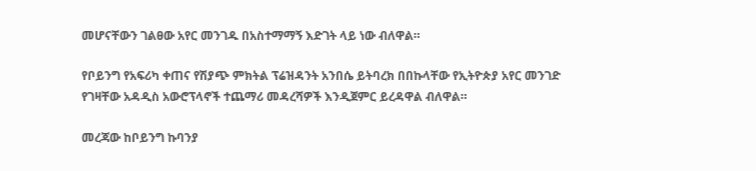መሆናቸውን ገልፀው አየር መንገዱ በአስተማማኝ እድገት ላይ ነው ብለዋል።

የቦይንግ የአፍሪካ ቀጠና የሽያጭ ምክትል ፕሬዝዳንት አንበሴ ይትባረክ በበኩላቸው የኢትዮጵያ አየር መንገድ የገዛቸው አዳዲስ አውሮፕላኖች ተጨማሪ መዳረሻዎች እንዲጀምር ይረዳዋል ብለዋል።

መረጃው ከቦይንግ ኩባንያ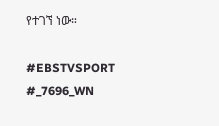የተገኘ ነው።

#EBSTVSPORT
#_7696_WN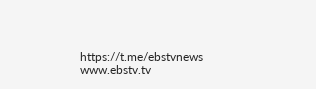https://t.me/ebstvnews
www.ebstv.tv